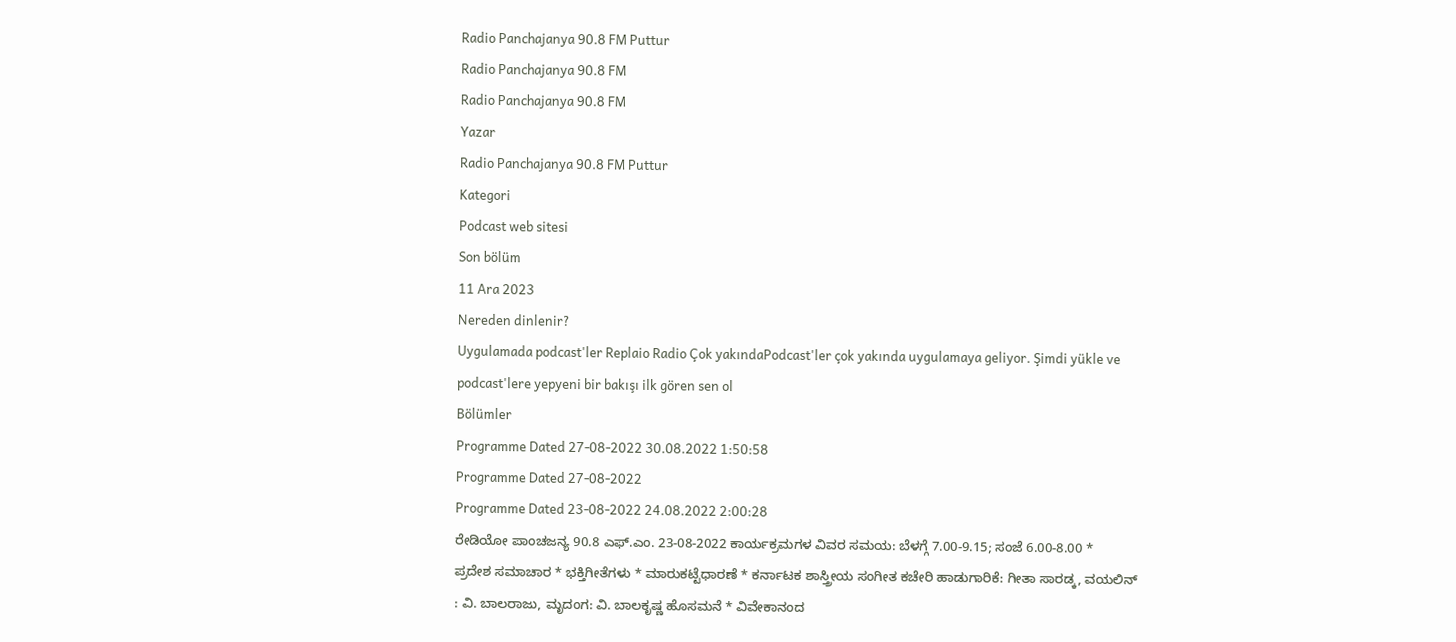Radio Panchajanya 90.8 FM Puttur
Radio Panchajanya 90.8 FM
Radio Panchajanya 90.8 FM
Yazar
Radio Panchajanya 90.8 FM Puttur
Kategori
Podcast web sitesi
Son bölüm
11 Ara 2023
Nereden dinlenir?
Uygulamada podcast'ler Replaio Radio Çok yakındaPodcast'ler çok yakında uygulamaya geliyor. Şimdi yükle ve podcast'lere yepyeni bir bakışı ilk gören sen ol
Bölümler
Programme Dated 27-08-2022 30.08.2022 1:50:58
Programme Dated 27-08-2022
Programme Dated 23-08-2022 24.08.2022 2:00:28
ರೇಡಿಯೋ ಪಾಂಚಜನ್ಯ 90.8 ಎಫ್.ಎಂ. 23-08-2022 ಕಾರ್ಯಕ್ರಮಗಳ ವಿವರ ಸಮಯ: ಬೆಳಗ್ಗೆ 7.00-9.15; ಸಂಜೆ 6.00-8.00 * ಪ್ರದೇಶ ಸಮಾಚಾರ * ಭಕ್ತಿಗೀತೆಗಳು * ಮಾರುಕಟ್ಟೆಧಾರಣೆ * ಕರ್ನಾಟಕ ಶಾಸ್ತ್ರೀಯ ಸಂಗೀತ ಕಚೇರಿ ಹಾಡುಗಾರಿಕೆ: ಗೀತಾ ಸಾರಡ್ಕ, ವಯಲಿನ್ : ವಿ. ಬಾಲರಾಜು, ಮೃದಂಗ: ವಿ. ಬಾಲಕೃಷ್ಣ ಹೊಸಮನೆ * ವಿವೇಕಾನಂದ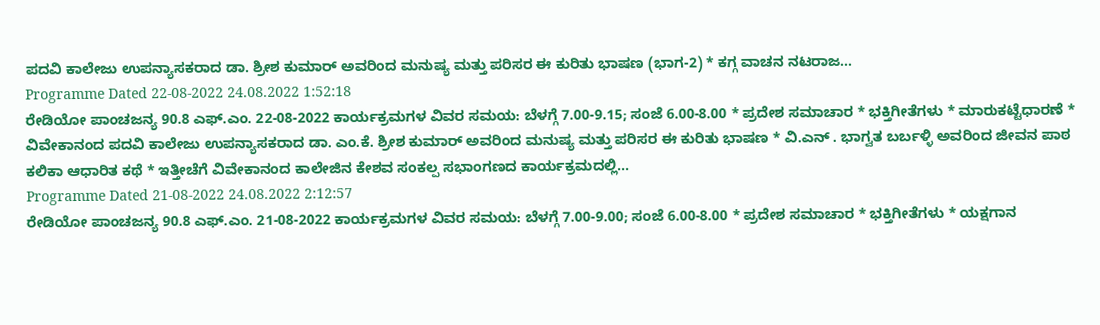ಪದವಿ ಕಾಲೇಜು ಉಪನ್ಯಾಸಕರಾದ ಡಾ. ಶ್ರೀಶ ಕುಮಾರ್ ಅವರಿಂದ ಮನುಷ್ಯ ಮತ್ತು ಪರಿಸರ ಈ ಕುರಿತು ಭಾಷಣ (ಭಾಗ-2) * ಕಗ್ಗ ವಾಚನ ನಟರಾಜ...
Programme Dated 22-08-2022 24.08.2022 1:52:18
ರೇಡಿಯೋ ಪಾಂಚಜನ್ಯ 90.8 ಎಫ್.ಎಂ. 22-08-2022 ಕಾರ್ಯಕ್ರಮಗಳ ವಿವರ ಸಮಯ: ಬೆಳಗ್ಗೆ 7.00-9.15; ಸಂಜೆ 6.00-8.00 * ಪ್ರದೇಶ ಸಮಾಚಾರ * ಭಕ್ತಿಗೀತೆಗಳು * ಮಾರುಕಟ್ಟೆಧಾರಣೆ * ವಿವೇಕಾನಂದ ಪದವಿ ಕಾಲೇಜು ಉಪನ್ಯಾಸಕರಾದ ಡಾ. ಎಂ.ಕೆ. ಶ್ರೀಶ ಕುಮಾರ್ ಅವರಿಂದ ಮನುಷ್ಯ ಮತ್ತು ಪರಿಸರ ಈ ಕುರಿತು ಭಾಷಣ * ವಿ.ಎನ್ . ಭಾಗ್ವತ ಬರ್ಬಳ್ಳಿ ಅವರಿಂದ ಜೀವನ ಪಾಠ ಕಲಿಕಾ ಆಧಾರಿತ ಕಥೆ * ಇತ್ತೀಚೆಗೆ ವಿವೇಕಾನಂದ ಕಾಲೇಜಿನ ಕೇಶವ ಸಂಕಲ್ಪ ಸಭಾಂಗಣದ ಕಾರ್ಯಕ್ರಮದಲ್ಲಿ...
Programme Dated 21-08-2022 24.08.2022 2:12:57
ರೇಡಿಯೋ ಪಾಂಚಜನ್ಯ 90.8 ಎಫ್.ಎಂ. 21-08-2022 ಕಾರ್ಯಕ್ರಮಗಳ ವಿವರ ಸಮಯ: ಬೆಳಗ್ಗೆ 7.00-9.00; ಸಂಜೆ 6.00-8.00 * ಪ್ರದೇಶ ಸಮಾಚಾರ * ಭಕ್ತಿಗೀತೆಗಳು * ಯಕ್ಷಗಾನ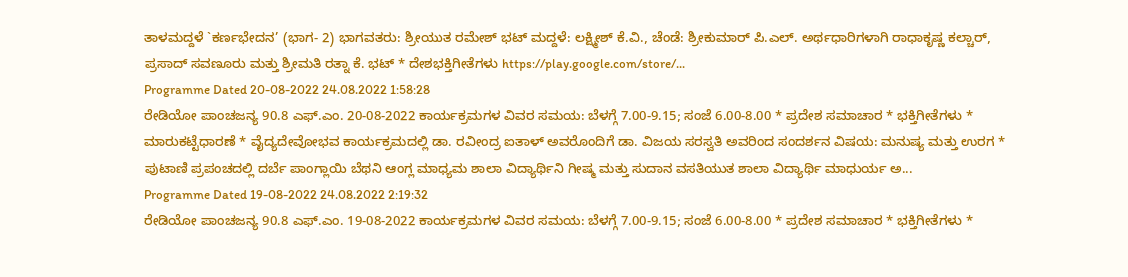ತಾಳಮದ್ದಳೆ `ಕರ್ಣಭೇದನ’ (ಭಾಗ- 2) ಭಾಗವತರು: ಶ್ರೀಯುತ ರಮೇಶ್ ಭಟ್ ಮದ್ದಳೆ: ಲಕ್ಷ್ಮೀಶ್ ಕೆ.ವಿ., ಚೆಂಡೆ: ಶ್ರೀಕುಮಾರ್ ಪಿ.ಎಲ್. ಅರ್ಥಧಾರಿಗಳಾಗಿ ರಾಧಾಕೃಷ್ಣ ಕಲ್ಚಾರ್, ಪ್ರಸಾದ್ ಸವಣೂರು ಮತ್ತು ಶ್ರೀಮತಿ ರತ್ನಾ ಕೆ. ಭಟ್ * ದೇಶಭಕ್ತಿಗೀತೆಗಳು https://play.google.com/store/...
Programme Dated 20-08-2022 24.08.2022 1:58:28
ರೇಡಿಯೋ ಪಾಂಚಜನ್ಯ 90.8 ಎಫ್.ಎಂ. 20-08-2022 ಕಾರ್ಯಕ್ರಮಗಳ ವಿವರ ಸಮಯ: ಬೆಳಗ್ಗೆ 7.00-9.15; ಸಂಜೆ 6.00-8.00 * ಪ್ರದೇಶ ಸಮಾಚಾರ * ಭಕ್ತಿಗೀತೆಗಳು * ಮಾರುಕಟ್ಟೆಧಾರಣೆ * ವೈದ್ಯದೇವೋಭವ ಕಾರ್ಯಕ್ರಮದಲ್ಲಿ ಡಾ. ರವೀಂದ್ರ ಐತಾಳ್ ಅವರೊಂದಿಗೆ ಡಾ. ವಿಜಯ ಸರಸ್ವತಿ ಅವರಿಂದ ಸಂದರ್ಶನ ವಿಷಯ: ಮನುಷ್ಯ ಮತ್ತು ಉರಗ * ಪುಟಾಣಿ ಪ್ರಪಂಚದಲ್ಲಿ ದರ್ಬೆ ಪಾಂಗ್ಲಾಯಿ ಬೆಥನಿ ಆಂಗ್ಲ ಮಾಧ್ಯಮ ಶಾಲಾ ವಿದ್ಯಾರ್ಥಿನಿ ಗೀಷ್ಮ ಮತ್ತು ಸುದಾನ ವಸತಿಯುತ ಶಾಲಾ ವಿದ್ಯಾರ್ಥಿ ಮಾಧುರ್ಯ ಅ...
Programme Dated 19-08-2022 24.08.2022 2:19:32
ರೇಡಿಯೋ ಪಾಂಚಜನ್ಯ 90.8 ಎಫ್.ಎಂ. 19-08-2022 ಕಾರ್ಯಕ್ರಮಗಳ ವಿವರ ಸಮಯ: ಬೆಳಗ್ಗೆ 7.00-9.15; ಸಂಜೆ 6.00-8.00 * ಪ್ರದೇಶ ಸಮಾಚಾರ * ಭಕ್ತಿಗೀತೆಗಳು *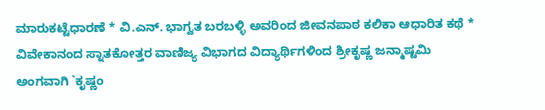ಮಾರುಕಟ್ಟೆಧಾರಣೆ * ವಿ.ಎನ್. ಭಾಗ್ವತ ಬರಬಳ್ಳಿ ಅವರಿಂದ ಜೀವನಪಾಠ ಕಲಿಕಾ ಆಧಾರಿತ ಕಥೆ * ವಿವೇಕಾನಂದ ಸ್ನಾತಕೋತ್ತರ ವಾಣಿಜ್ಯ ವಿಭಾಗದ ವಿದ್ಯಾರ್ಥಿಗಳಿಂದ ಶ್ರೀಕೃಷ್ಣ ಜನ್ಮಾಷ್ಟಮಿ ಅಂಗವಾಗಿ `ಕೃಷ್ಣಂ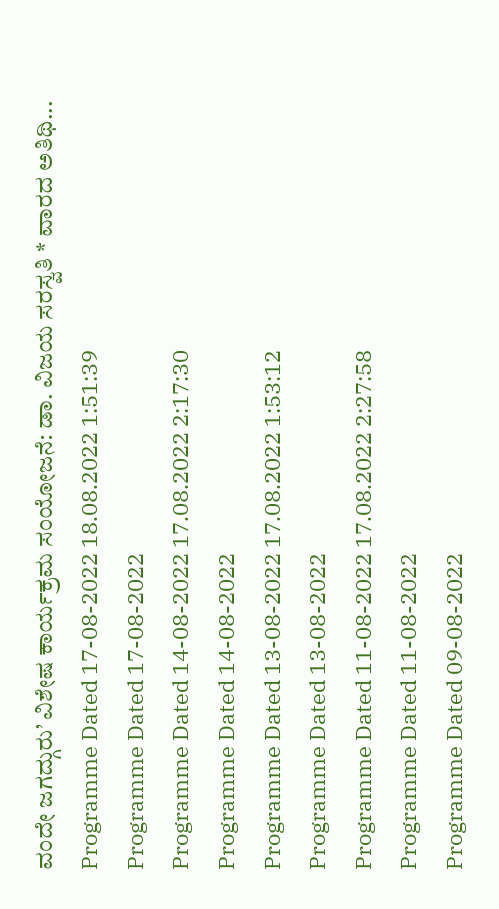ವಂದೇ ಜಗದ್ಗುರು’ ವಿಶೇಷ ಕಾರ್ಯಕ್ರಮ ಸಂಯೋಜನೆ: ಡಾ. ವಿಜಯ ಸರಸ್ವತಿ * ವಾರದ ಅತಿಥಿ...
Programme Dated 17-08-2022 18.08.2022 1:51:39
Programme Dated 17-08-2022
Programme Dated 14-08-2022 17.08.2022 2:17:30
Programme Dated 14-08-2022
Programme Dated 13-08-2022 17.08.2022 1:53:12
Programme Dated 13-08-2022
Programme Dated 11-08-2022 17.08.2022 2:27:58
Programme Dated 11-08-2022
Programme Dated 09-08-2022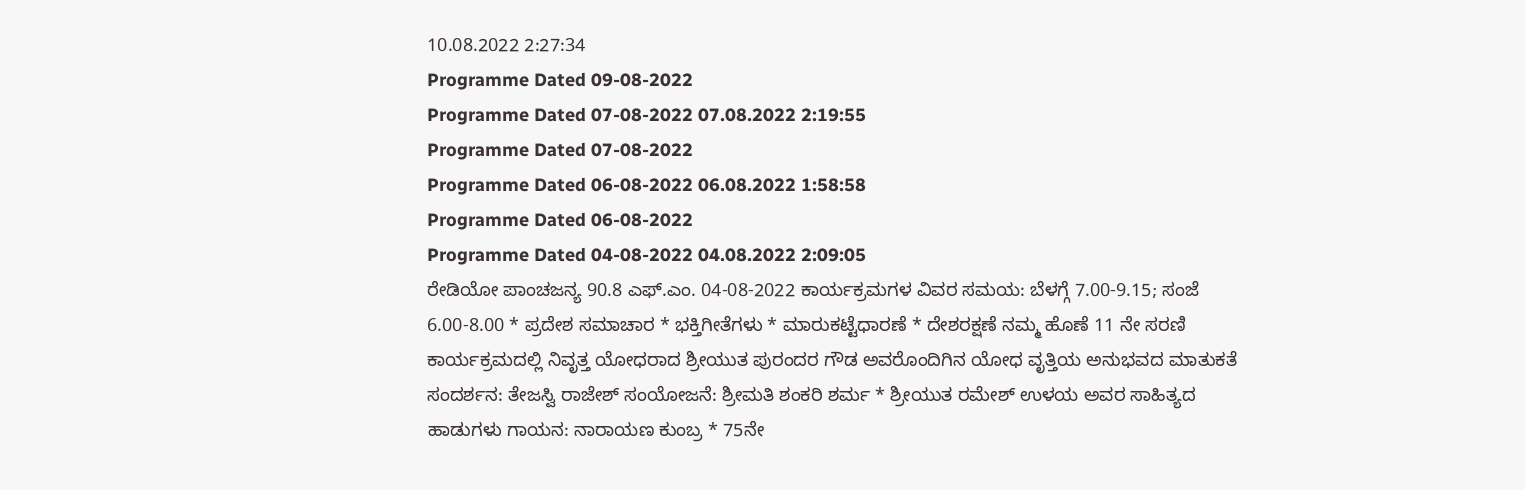10.08.2022 2:27:34
Programme Dated 09-08-2022
Programme Dated 07-08-2022 07.08.2022 2:19:55
Programme Dated 07-08-2022
Programme Dated 06-08-2022 06.08.2022 1:58:58
Programme Dated 06-08-2022
Programme Dated 04-08-2022 04.08.2022 2:09:05
ರೇಡಿಯೋ ಪಾಂಚಜನ್ಯ 90.8 ಎಫ್.ಎಂ. 04-08-2022 ಕಾರ್ಯಕ್ರಮಗಳ ವಿವರ ಸಮಯ: ಬೆಳಗ್ಗೆ 7.00-9.15; ಸಂಜೆ 6.00-8.00 * ಪ್ರದೇಶ ಸಮಾಚಾರ * ಭಕ್ತಿಗೀತೆಗಳು * ಮಾರುಕಟ್ಟೆಧಾರಣೆ * ದೇಶರಕ್ಷಣೆ ನಮ್ಮ ಹೊಣೆ 11 ನೇ ಸರಣಿ ಕಾರ್ಯಕ್ರಮದಲ್ಲಿ ನಿವೃತ್ತ ಯೋಧರಾದ ಶ್ರೀಯುತ ಪುರಂದರ ಗೌಡ ಅವರೊಂದಿಗಿನ ಯೋಧ ವೃತ್ತಿಯ ಅನುಭವದ ಮಾತುಕತೆ ಸಂದರ್ಶನ: ತೇಜಸ್ವಿ ರಾಜೇಶ್ ಸಂಯೋಜನೆ: ಶ್ರೀಮತಿ ಶಂಕರಿ ಶರ್ಮ * ಶ್ರೀಯುತ ರಮೇಶ್ ಉಳಯ ಅವರ ಸಾಹಿತ್ಯದ ಹಾಡುಗಳು ಗಾಯನ: ನಾರಾಯಣ ಕುಂಬ್ರ * 75ನೇ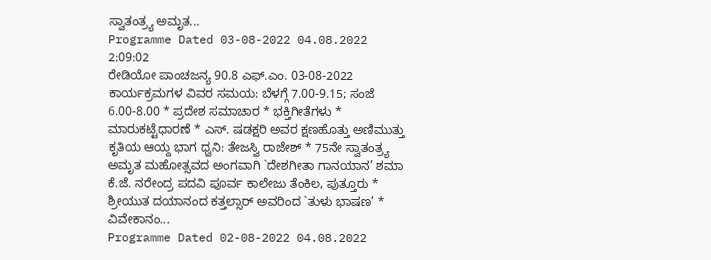ಸ್ವಾತಂತ್ರ್ಯ ಅಮೃತ...
Programme Dated 03-08-2022 04.08.2022 2:09:02
ರೇಡಿಯೋ ಪಾಂಚಜನ್ಯ 90.8 ಎಫ್.ಎಂ. 03-08-2022 ಕಾರ್ಯಕ್ರಮಗಳ ವಿವರ ಸಮಯ: ಬೆಳಗ್ಗೆ 7.00-9.15; ಸಂಜೆ 6.00-8.00 * ಪ್ರದೇಶ ಸಮಾಚಾರ * ಭಕ್ತಿಗೀತೆಗಳು * ಮಾರುಕಟ್ಟೆಧಾರಣೆ * ಎಸ್. ಷಡಕ್ಷರಿ ಅವರ ಕ್ಷಣಹೊತ್ತು ಅಣಿಮುತ್ತು ಕೃತಿಯ ಆಯ್ದ ಭಾಗ ಧ್ವನಿ: ತೇಜಸ್ವಿ ರಾಜೇಶ್ * 75ನೇ ಸ್ವಾತಂತ್ರ್ಯ ಅಮೃತ ಮಹೋತ್ಸವದ ಅಂಗವಾಗಿ `ದೇಶಗೀತಾ ಗಾನಯಾನ’ ಶಮಾ ಕೆ.ಜೆ. ನರೇಂದ್ರ ಪದವಿ ಪೂರ್ವ ಕಾಲೇಜು ತೆಂಕಿಲ, ಪುತ್ತೂರು * ಶ್ರೀಯುತ ದಯಾನಂದ ಕತ್ತಲ್ಸಾರ್ ಅವರಿಂದ `ತುಳು ಭಾಷಣ’ * ವಿವೇಕಾನಂ...
Programme Dated 02-08-2022 04.08.2022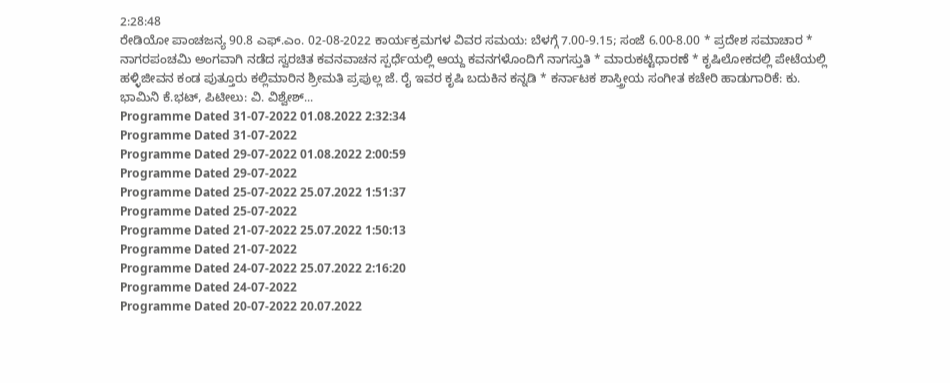2:28:48
ರೇಡಿಯೋ ಪಾಂಚಜನ್ಯ 90.8 ಎಫ್.ಎಂ. 02-08-2022 ಕಾರ್ಯಕ್ರಮಗಳ ವಿವರ ಸಮಯ: ಬೆಳಗ್ಗೆ 7.00-9.15; ಸಂಜೆ 6.00-8.00 * ಪ್ರದೇಶ ಸಮಾಚಾರ * ನಾಗರಪಂಚಮಿ ಅಂಗವಾಗಿ ನಡೆದ ಸ್ವರಚಿತ ಕವನವಾಚನ ಸ್ಪರ್ಧೆಯಲ್ಲಿ ಆಯ್ದ ಕವನಗಳೊಂದಿಗೆ ನಾಗಸ್ತುತಿ * ಮಾರುಕಟ್ಟೆಧಾರಣೆ * ಕೃಷಿಲೋಕದಲ್ಲಿ ಪೇಟೆಯಲ್ಲಿ ಹಳ್ಳಿಜೀವನ ಕಂಡ ಪುತ್ತೂರು ಕಲ್ಲಿಮಾರಿನ ಶ್ರೀಮತಿ ಪ್ರಪುಲ್ಲ ಜೆ. ರೈ ಇವರ ಕೃಷಿ ಬದುಕಿನ ಕನ್ನಡಿ * ಕರ್ನಾಟಕ ಶಾಸ್ತ್ರೀಯ ಸಂಗೀತ ಕಚೇರಿ ಹಾಡುಗಾರಿಕೆ: ಕು. ಭಾಮಿನಿ ಕೆ.ಭಟ್, ಪಿಟೀಲು: ವಿ. ವಿಶ್ವೇಶ್...
Programme Dated 31-07-2022 01.08.2022 2:32:34
Programme Dated 31-07-2022
Programme Dated 29-07-2022 01.08.2022 2:00:59
Programme Dated 29-07-2022
Programme Dated 25-07-2022 25.07.2022 1:51:37
Programme Dated 25-07-2022
Programme Dated 21-07-2022 25.07.2022 1:50:13
Programme Dated 21-07-2022
Programme Dated 24-07-2022 25.07.2022 2:16:20
Programme Dated 24-07-2022
Programme Dated 20-07-2022 20.07.2022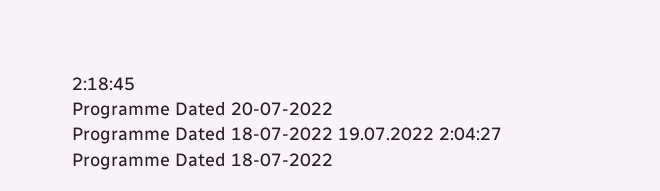2:18:45
Programme Dated 20-07-2022
Programme Dated 18-07-2022 19.07.2022 2:04:27
Programme Dated 18-07-2022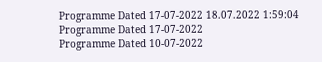Programme Dated 17-07-2022 18.07.2022 1:59:04
Programme Dated 17-07-2022
Programme Dated 10-07-2022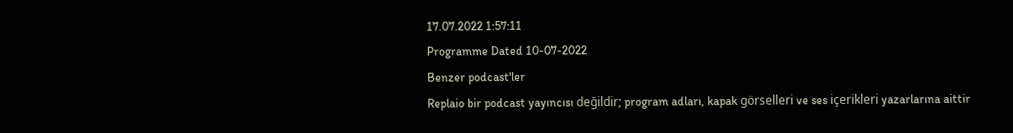17.07.2022 1:57:11
Programme Dated 10-07-2022
Benzer podcast'ler
Replaio bir podcast yayıncısı değildir; program adları, kapak görselleri ve ses içerikleri yazarlarına aittir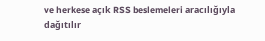ve herkese açık RSS beslemeleri aracılığıyla dağıtılır